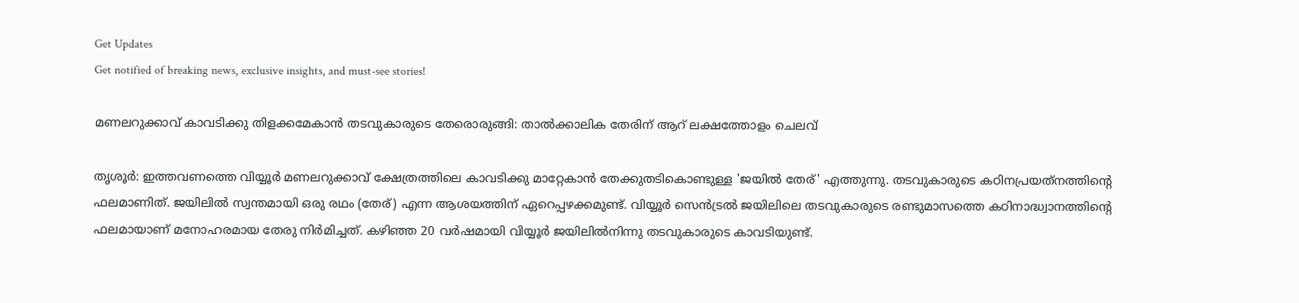Get Updates
Get notified of breaking news, exclusive insights, and must-see stories!

മണലറുക്കാവ് കാവടിക്കു തിളക്കമേകാന്‍ തടവുകാരുടെ തേരൊരുങ്ങി: താല്‍ക്കാലിക തേരിന് ആറ് ലക്ഷത്തോളം ചെലവ്

തൃശൂര്‍: ഇത്തവണത്തെ വിയ്യൂര്‍ മണലറുക്കാവ് ക്ഷേത്രത്തിലെ കാവടിക്കു മാറ്റേകാന്‍ തേക്കുതടികൊണ്ടുള്ള 'ജയില്‍ തേര്' എത്തുന്നു. തടവുകാരുടെ കഠിനപ്രയത്‌നത്തിന്റെ ഫലമാണിത്. ജയിലില്‍ സ്വന്തമായി ഒരു രഥം (തേര്) എന്ന ആശയത്തിന് ഏറെപ്പഴക്കമുണ്ട്. വിയ്യൂര്‍ സെന്‍ട്രല്‍ ജയിലിലെ തടവുകാരുടെ രണ്ടുമാസത്തെ കഠിനാദ്ധ്വാനത്തിന്റെ ഫലമായാണ് മനോഹരമായ തേരു നിര്‍മിച്ചത്. കഴിഞ്ഞ 20 വര്‍ഷമായി വിയ്യൂര്‍ ജയിലില്‍നിന്നു തടവുകാരുടെ കാവടിയുണ്ട്.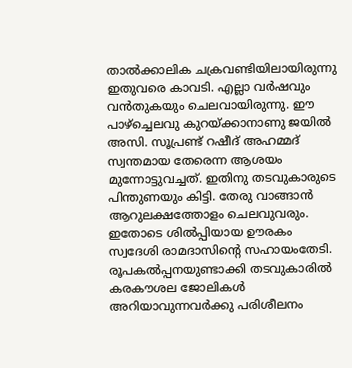താല്‍ക്കാലിക ചക്രവണ്ടിയിലായിരുന്നു ഇതുവരെ കാവടി. എല്ലാ വര്‍ഷവും വന്‍തുകയും ചെലവായിരുന്നു. ഈ പാഴ്‌ച്ചെലവു കുറയ്ക്കാനാണു ജയില്‍ അസി. സൂപ്രണ്ട് റഷീദ് അഹമ്മദ് സ്വന്തമായ തേരെന്ന ആശയം മുന്നോട്ടുവച്ചത്. ഇതിനു തടവുകാരുടെ പിന്തുണയും കിട്ടി. തേരു വാങ്ങാന്‍ ആറുലക്ഷത്തോളം ചെലവുവരും. ഇതോടെ ശില്‍പ്പിയായ ഊരകം സ്വദേശി രാമദാസിന്റെ സഹായംതേടി. രൂപകല്‍പ്പനയുണ്ടാക്കി തടവുകാരില്‍ കരകൗശല ജോലികള്‍ അറിയാവുന്നവര്‍ക്കു പരിശീലനം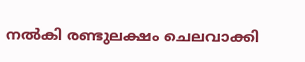നല്‍കി രണ്ടുലക്ഷം ചെലവാക്കി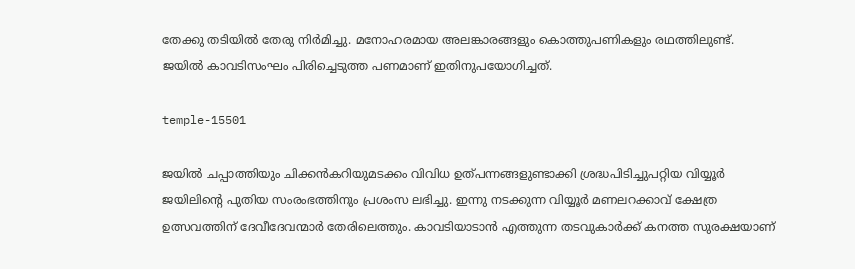തേക്കു തടിയില്‍ തേരു നിര്‍മിച്ചു. മനോഹരമായ അലങ്കാരങ്ങളും കൊത്തുപണികളും രഥത്തിലുണ്ട്. ജയില്‍ കാവടിസംഘം പിരിച്ചെടുത്ത പണമാണ് ഇതിനുപയോഗിച്ചത്.

temple-15501

ജയില്‍ ചപ്പാത്തിയും ചിക്കന്‍കറിയുമടക്കം വിവിധ ഉത്പന്നങ്ങളുണ്ടാക്കി ശ്രദ്ധപിടിച്ചുപറ്റിയ വിയ്യൂര്‍ ജയിലിന്റെ പുതിയ സംരംഭത്തിനും പ്രശംസ ലഭിച്ചു. ഇന്നു നടക്കുന്ന വിയ്യൂര്‍ മണലറക്കാവ് ക്ഷേത്ര ഉത്സവത്തിന് ദേവീദേവന്മാര്‍ തേരിലെത്തും. കാവടിയാടാന്‍ എത്തുന്ന തടവുകാര്‍ക്ക് കനത്ത സുരക്ഷയാണ്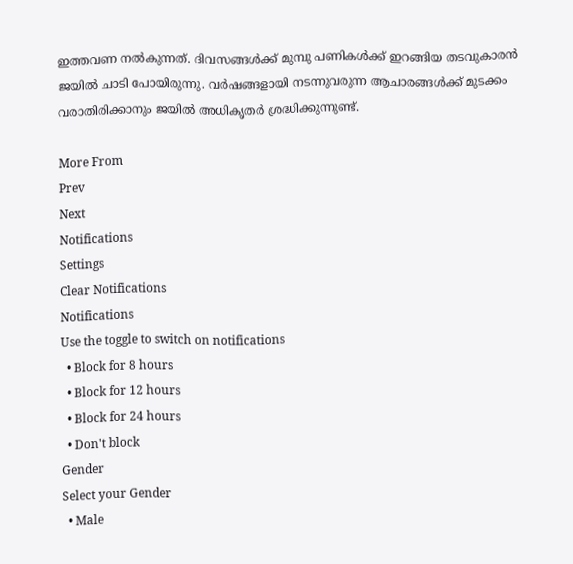ഇത്തവണ നല്‍കുന്നത്. ദിവസങ്ങള്‍ക്ക് മുമ്പു പണികള്‍ക്ക് ഇറങ്ങിയ തടവുകാരന്‍ ജയില്‍ ചാടി പോയിരുന്നു. വര്‍ഷങ്ങളായി നടന്നുവരുന്ന ആചാരങ്ങള്‍ക്ക് മുടക്കം വരാതിരിക്കാനും ജയില്‍ അധികൃതര്‍ ശ്രദ്ധിക്കുന്നുണ്ട്.

More From
Prev
Next
Notifications
Settings
Clear Notifications
Notifications
Use the toggle to switch on notifications
  • Block for 8 hours
  • Block for 12 hours
  • Block for 24 hours
  • Don't block
Gender
Select your Gender
  • Male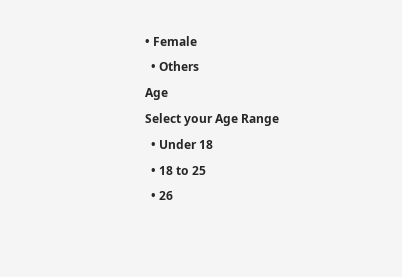• Female
  • Others
Age
Select your Age Range
  • Under 18
  • 18 to 25
  • 26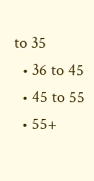to 35
  • 36 to 45
  • 45 to 55
  • 55+